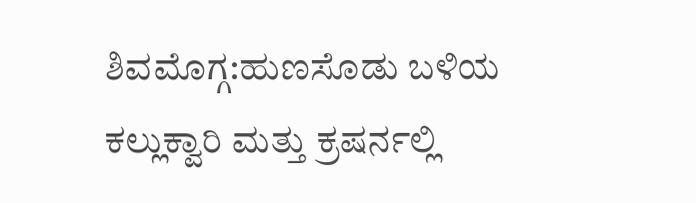ಶಿವಮೊಗ್ಗ:ಹುಣಸೊಡು ಬಳಿಯ ಕಲ್ಲುಕ್ವಾರಿ ಮತ್ತು ಕ್ರಷರ್ನಲ್ಲಿ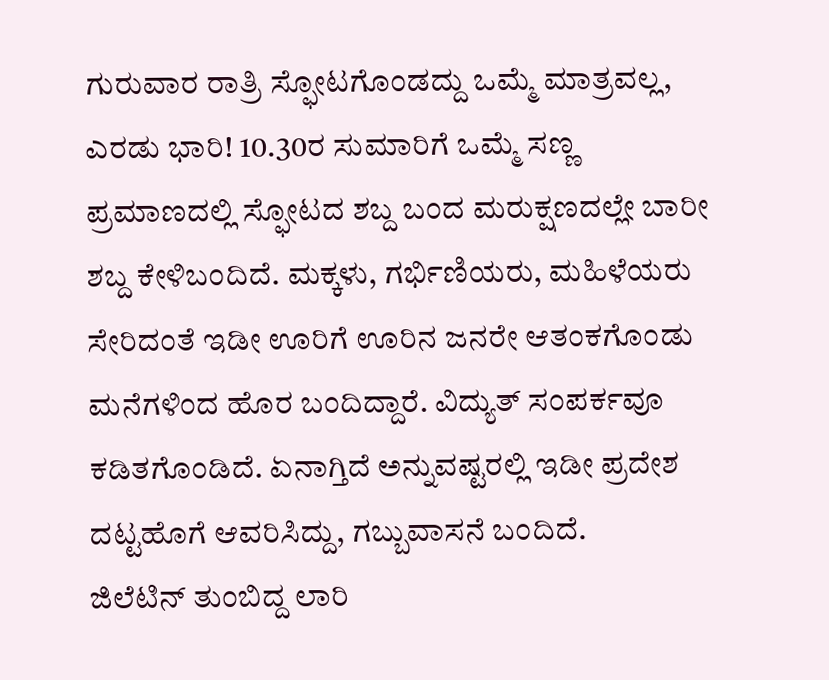ಗುರುವಾರ ರಾತ್ರಿ ಸ್ಫೋಟಗೊಂಡದ್ದು ಒಮ್ಮೆ ಮಾತ್ರವಲ್ಲ, ಎರಡು ಭಾರಿ! 10.30ರ ಸುಮಾರಿಗೆ ಒಮ್ಮೆ ಸಣ್ಣ ಪ್ರಮಾಣದಲ್ಲಿ ಸ್ಫೋಟದ ಶಬ್ದ ಬಂದ ಮರುಕ್ಷಣದಲ್ಲೇ ಬಾರೀ ಶಬ್ದ ಕೇಳಿಬಂದಿದೆ. ಮಕ್ಕಳು, ಗರ್ಭಿಣಿಯರು, ಮಹಿಳೆಯರು ಸೇರಿದಂತೆ ಇಡೀ ಊರಿಗೆ ಊರಿನ ಜನರೇ ಆತಂಕಗೊಂಡು ಮನೆಗಳಿಂದ ಹೊರ ಬಂದಿದ್ದಾರೆ. ವಿದ್ಯುತ್ ಸಂಪರ್ಕವೂ ಕಡಿತಗೊಂಡಿದೆ. ಏನಾಗ್ತಿದೆ ಅನ್ನುವಷ್ಟರಲ್ಲಿ ಇಡೀ ಪ್ರದೇಶ ದಟ್ಟಹೊಗೆ ಆವರಿಸಿದ್ದು, ಗಬ್ಬುವಾಸನೆ ಬಂದಿದೆ.
ಜಿಲೆಟಿನ್ ತುಂಬಿದ್ದ ಲಾರಿ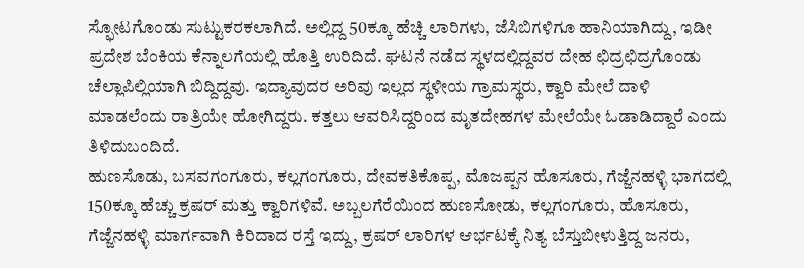ಸ್ಫೋಟಗೊಂಡು ಸುಟ್ಟುಕರಕಲಾಗಿದೆ. ಅಲ್ಲಿದ್ದ 50ಕ್ಕೂ ಹೆಚ್ಚಿ ಲಾರಿಗಳು, ಜೆಸಿಬಿಗಳಿಗೂ ಹಾನಿಯಾಗಿದ್ದು, ಇಡೀ ಪ್ರದೇಶ ಬೆಂಕಿಯ ಕೆನ್ನಾಲಗೆಯಲ್ಲಿ ಹೊತ್ತಿ ಉರಿದಿದೆ. ಘಟನೆ ನಡೆದ ಸ್ಥಳದಲ್ಲಿದ್ದವರ ದೇಹ ಛಿದ್ರಛಿದ್ರಗೊಂಡು ಚೆಲ್ಲಾಪಿಲ್ಲಿಯಾಗಿ ಬಿದ್ದಿದ್ದವು. ಇದ್ಯಾವುದರ ಅರಿವು ಇಲ್ಲದ ಸ್ಥಳೀಯ ಗ್ರಾಮಸ್ಥರು, ಕ್ವಾರಿ ಮೇಲೆ ದಾಳಿ ಮಾಡಲೆಂದು ರಾತ್ರಿಯೇ ಹೋಗಿದ್ದರು. ಕತ್ತಲು ಆವರಿಸಿದ್ದರಿಂದ ಮೃತದೇಹಗಳ ಮೇಲೆಯೇ ಓಡಾಡಿದ್ದಾರೆ ಎಂದು ತಿಳಿದುಬಂದಿದೆ.
ಹುಣಸೊಡು, ಬಸವಗಂಗೂರು, ಕಲ್ಲಗಂಗೂರು, ದೇವಕತಿಕೊಪ್ಪ, ಮೊಜಪ್ಪನ ಹೊಸೂರು, ಗೆಜ್ಜೆನಹಳ್ಳಿ ಭಾಗದಲ್ಲಿ‌ 150ಕ್ಕೂ ಹೆಚ್ಚು ಕ್ರಷರ್ ಮತ್ತು ಕ್ವಾರಿಗಳಿವೆ. ಅಬ್ಬಲಗೆರೆಯಿಂದ ಹುಣಸೋಡು, ಕಲ್ಲಗಂಗೂರು, ಹೊಸೂರು, ಗೆಜ್ಜೆನಹಳ್ಳಿ ಮಾರ್ಗವಾಗಿ ಕಿರಿದಾದ ರಸ್ತೆ ಇದ್ದು, ಕ್ರಷರ್ ಲಾರಿಗಳ ಆರ್ಭಟಕ್ಕೆ ನಿತ್ಯ ಬೆಸ್ತುಬೀಳುತ್ತಿದ್ದ ಜನರು,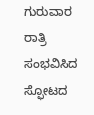ಗುರುವಾರ ರಾತ್ರಿ ಸಂಭವಿಸಿದ ಸ್ಫೋಟದ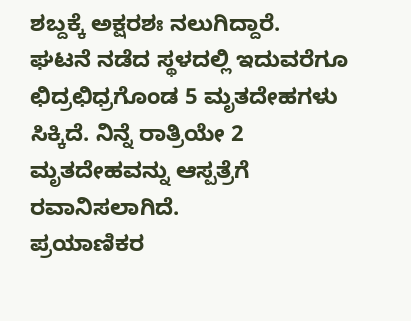ಶಬ್ದಕ್ಕೆ ಅಕ್ಷರಶಃ ನಲುಗಿದ್ದಾರೆ.
ಘಟನೆ ನಡೆದ ಸ್ಥಳದಲ್ಲಿ ಇದುವರೆಗೂ ಛಿದ್ರಛಿಧ್ರಗೊಂಡ 5 ಮೃತದೇಹಗಳು ಸಿಕ್ಕಿದೆ. ನಿನ್ನೆ ರಾತ್ರಿಯೇ 2 ಮೃತದೇಹವನ್ನು ಆಸ್ಪತ್ರೆಗೆ ರವಾನಿಸಲಾಗಿದೆ.
ಪ್ರಯಾಣಿಕರ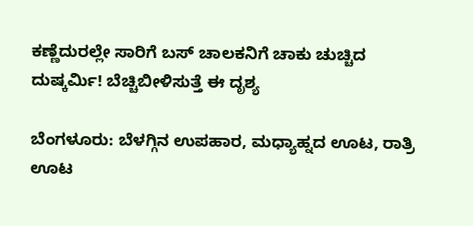ಕಣ್ಣೆದುರಲ್ಲೇ ಸಾರಿಗೆ ಬಸ್ ಚಾಲಕನಿಗೆ ಚಾಕು ಚುಚ್ಚಿದ ದುಷ್ಕರ್ಮಿ! ಬೆಚ್ಚಿಬೀಳಿಸುತ್ತೆ ಈ ದೃಶ್ಯ

ಬೆಂಗಳೂರು: ಬೆಳಗ್ಗಿನ ಉಪಹಾರ, ಮಧ್ಯಾಹ್ನದ ಊಟ, ರಾತ್ರಿ ಊಟ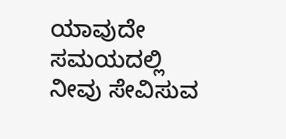ಯಾವುದೇ ಸಮಯದಲ್ಲಿ ನೀವು ಸೇವಿಸುವ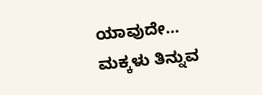ಯಾವುದೇ…
ಮಕ್ಕಳು ತಿನ್ನುವ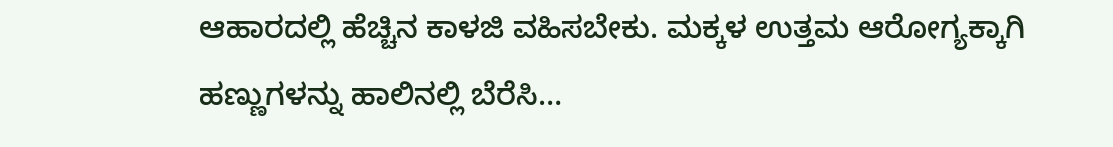ಆಹಾರದಲ್ಲಿ ಹೆಚ್ಚಿನ ಕಾಳಜಿ ವಹಿಸಬೇಕು. ಮಕ್ಕಳ ಉತ್ತಮ ಆರೋಗ್ಯಕ್ಕಾಗಿ ಹಣ್ಣುಗಳನ್ನು ಹಾಲಿನಲ್ಲಿ ಬೆರೆಸಿ…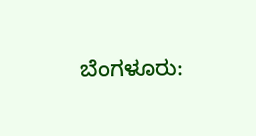ಬೆಂಗಳೂರು: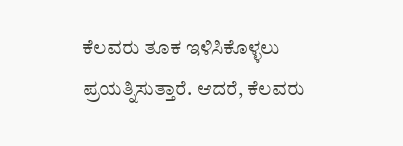ಕೆಲವರು ತೂಕ ಇಳಿಸಿಕೊಳ್ಳಲು ಪ್ರಯತ್ನಿಸುತ್ತಾರೆ. ಆದರೆ, ಕೆಲವರು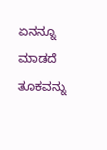ಏನನ್ನೂ ಮಾಡದೆ ತೂಕವನ್ನು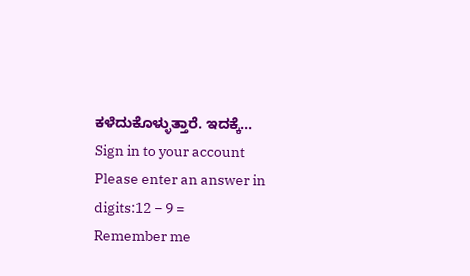ಕಳೆದುಕೊಳ್ಳುತ್ತಾರೆ. ಇದಕ್ಕೆ…
Sign in to your account
Please enter an answer in digits:12 − 9 =
Remember me